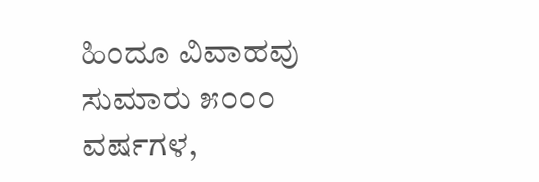ಹಿಂದೂ ವಿವಾಹವು ಸುಮಾರು ೫೦೦೦
ವರ್ಷಗಳ,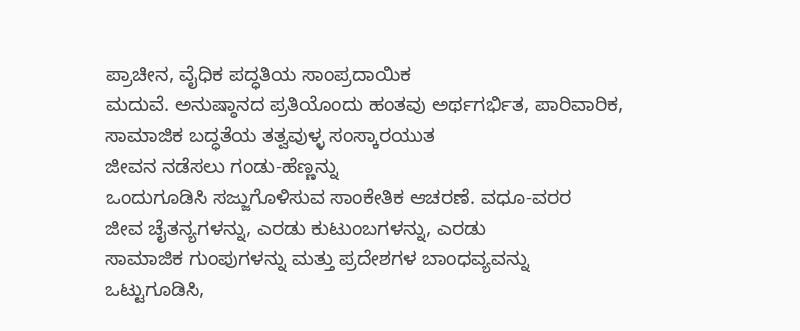ಪ್ರಾಚೀನ, ವೈಧಿಕ ಪದ್ಧತಿಯ ಸಾಂಪ್ರದಾಯಿಕ
ಮದುವೆ. ಅನುಷ್ಠಾನದ ಪ್ರತಿಯೊಂದು ಹಂತವು ಅರ್ಥಗರ್ಭಿತ, ಪಾರಿವಾರಿಕ,
ಸಾಮಾಜಿಕ ಬದ್ಧತೆಯ ತತ್ವವುಳ್ಳ ಸಂಸ್ಕಾರಯುತ
ಜೀವನ ನಡೆಸಲು ಗಂಡು-ಹೆಣ್ಣನ್ನು
ಒಂದುಗೂಡಿಸಿ ಸಜ್ಜುಗೊಳಿಸುವ ಸಾಂಕೇತಿಕ ಆಚರಣೆ. ವಧೂ-ವರರ
ಜೀವ ಚೈತನ್ಯಗಳನ್ನು, ಎರಡು ಕುಟುಂಬಗಳನ್ನು, ಎರಡು
ಸಾಮಾಜಿಕ ಗುಂಪುಗಳನ್ನು ಮತ್ತು ಪ್ರದೇಶಗಳ ಬಾಂಧವ್ಯವನ್ನು
ಒಟ್ಟುಗೂಡಿಸಿ,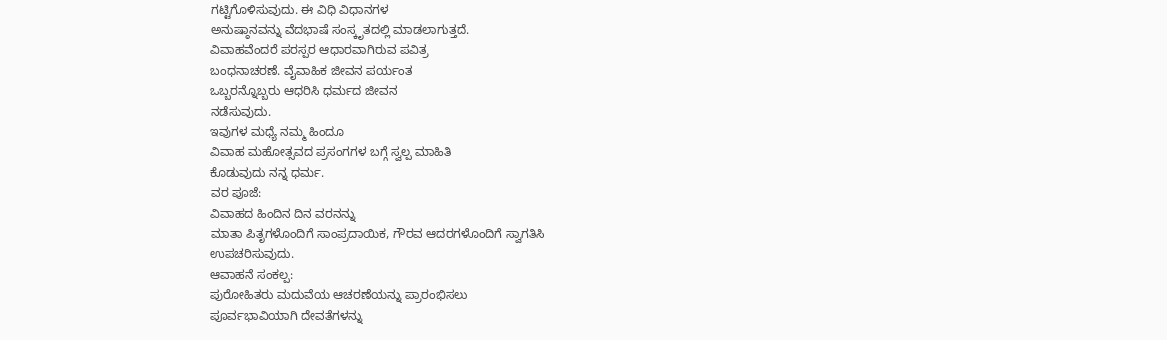ಗಟ್ಟಿಗೊಳಿಸುವುದು. ಈ ವಿಧಿ ವಿಧಾನಗಳ
ಅನುಷ್ಠಾನವನ್ನು ವೆದಭಾಷೆ ಸಂಸ್ಕೃತದಲ್ಲಿ ಮಾಡಲಾಗುತ್ತದೆ.
ವಿವಾಹವೆಂದರೆ ಪರಸ್ಪರ ಆಧಾರವಾಗಿರುವ ಪವಿತ್ರ
ಬಂಧನಾಚರಣೆ. ವೈವಾಹಿಕ ಜೀವನ ಪರ್ಯಂತ
ಒಬ್ಬರನ್ನೊಬ್ಬರು ಆಧರಿಸಿ ಧರ್ಮದ ಜೀವನ
ನಡೆಸುವುದು.
ಇವುಗಳ ಮಧ್ಯೆ ನಮ್ಮ ಹಿಂದೂ
ವಿವಾಹ ಮಹೋತ್ಸವದ ಪ್ರಸಂಗಗಳ ಬಗ್ಗೆ ಸ್ವಲ್ಪ ಮಾಹಿತಿ
ಕೊಡುವುದು ನನ್ನ ಧರ್ಮ.
ವರ ಪೂಜೆ:
ವಿವಾಹದ ಹಿಂದಿನ ದಿನ ವರನನ್ನು
ಮಾತಾ ಪಿತೃಗಳೊಂದಿಗೆ ಸಾಂಪ್ರದಾಯಿಕ, ಗೌರವ ಆದರಗಳೊಂದಿಗೆ ಸ್ವಾಗತಿಸಿ
ಉಪಚರಿಸುವುದು.
ಆವಾಹನೆ ಸಂಕಲ್ಪ:
ಪುರೋಹಿತರು ಮದುವೆಯ ಆಚರಣೆಯನ್ನು ಪ್ರಾರಂಭಿಸಲು
ಪೂರ್ವಭಾವಿಯಾಗಿ ದೇವತೆಗಳನ್ನು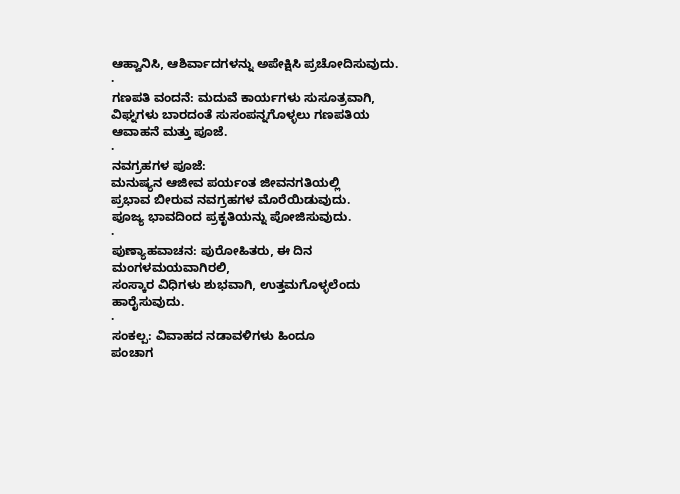ಆಹ್ವಾನಿಸಿ, ಆಶಿರ್ವಾದಗಳನ್ನು ಅಪೇಕ್ಷಿಸಿ ಪ್ರಚೋದಿಸುವುದು.
·
ಗಣಪತಿ ವಂದನೆ: ಮದುವೆ ಕಾರ್ಯಗಳು ಸುಸೂತ್ರವಾಗಿ,
ವಿಘ್ನಗಳು ಬಾರದಂತೆ ಸುಸಂಪನ್ನಗೊಳ್ಳಲು ಗಣಪತಿಯ
ಆವಾಹನೆ ಮತ್ತು ಪೂಜೆ.
·
ನವಗ್ರಹಗಳ ಪೂಜೆ:
ಮನುಷ್ಯನ ಆಜೀವ ಪರ್ಯಂತ ಜೀವನಗತಿಯಲ್ಲಿ
ಪ್ರಭಾವ ಬೀರುವ ನವಗ್ರಹಗಳ ಮೊರೆಯಿಡುವುದು.
ಪೂಜ್ಯ ಭಾವದಿಂದ ಪ್ರಕೃತಿಯನ್ನು ಪೋಜಿಸುವುದು.
·
ಪುಣ್ಯಾಹವಾಚನ: ಪುರೋಹಿತರು, ಈ ದಿನ ಮಂಗಳಮಯವಾಗಿರಲಿ,
ಸಂಸ್ಕಾರ ವಿಧಿಗಳು ಶುಭವಾಗಿ, ಉತ್ತಮಗೊಳ್ಳಲೆಂದು
ಹಾರೈಸುವುದು.
·
ಸಂಕಲ್ಪ: ವಿವಾಹದ ನಡಾವಳಿಗಳು ಹಿಂದೂ
ಪಂಚಾಗ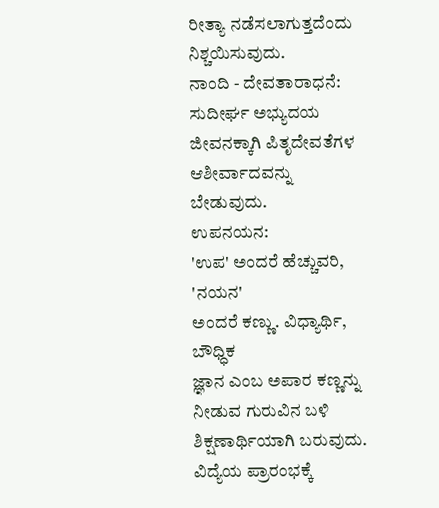ರೀತ್ಯಾ ನಡೆಸಲಾಗುತ್ತದೆಂದು ನಿಶ್ಚಯಿಸುವುದು.
ನಾಂದಿ - ದೇವತಾರಾಧನೆ:
ಸುದೀರ್ಘ ಅಭ್ಯುದಯ ಜೀವನಕ್ಕಾಗಿ ಪಿತೃದೇವತೆಗಳ
ಆಶೀರ್ವಾದವನ್ನು ಬೇಡುವುದು.
ಉಪನಯನ:
'ಉಪ' ಅಂದರೆ ಹೆಚ್ಚುವರಿ, 'ನಯನ'
ಅಂದರೆ ಕಣ್ಣು. ವಿಧ್ಯಾರ್ಥಿ, ಬೌಧ್ಧಿಕ
ಜ್ಞಾನ ಎಂಬ ಅಪಾರ ಕಣ್ಣನ್ನು
ನೀಡುವ ಗುರುವಿನ ಬಳಿ ಶಿಕ್ಷಣಾರ್ಥಿಯಾಗಿ ಬರುವುದು. ವಿದ್ಯೆಯ ಪ್ರಾರಂಭಕ್ಕೆ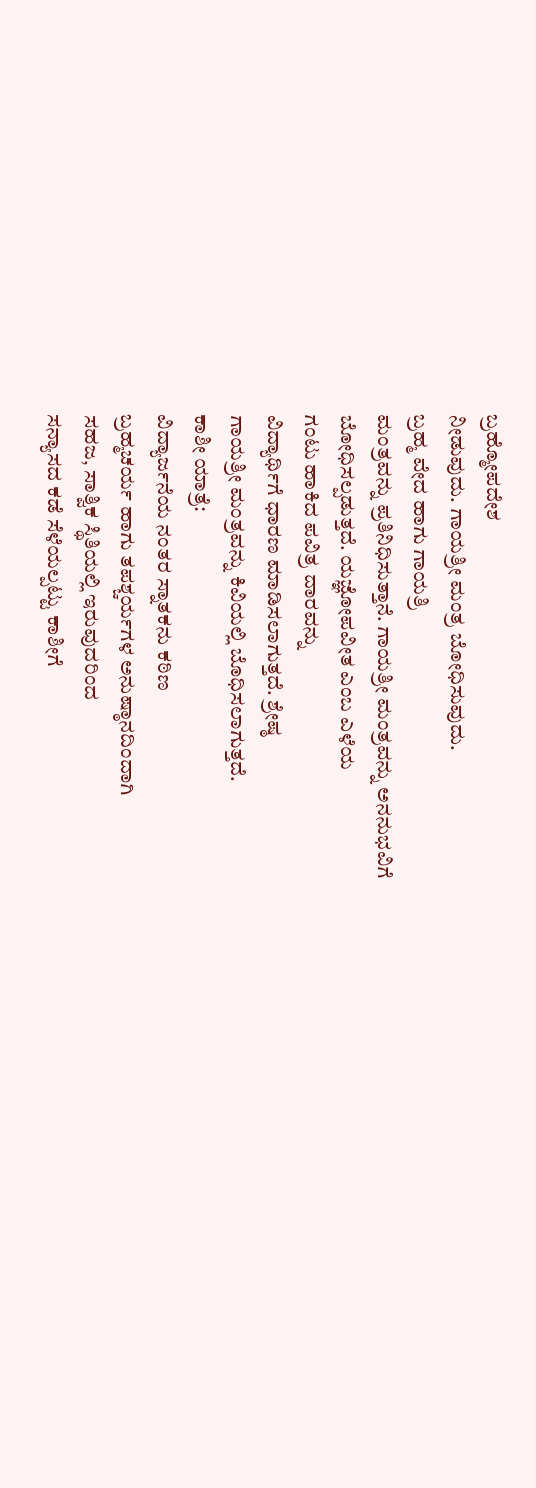ಬ್ರಹ್ಮೋಪದೇಶ
ನೀಡುವುದು. ಗಾಯತ್ರೀ ಮಂತ್ರ ಬೋಧಿಸುವುದು.
ಬ್ರಹ್ಮ ವೇದ ಹಾಗು ಗಾಯತ್ರಿ
ಮಂತ್ರವನ್ನು ಪ್ರತಿನಿಧಿಸುತ್ತಾನೆ. ಗಾಯತ್ರೀ ಮಂತ್ರವನ್ನು ಅನನುಭವಿಗೆ
ಬೋಧಿಸಲ್ಪಡುತ್ತದೆ. ಯಜ್ಞೋಪವೀತ ಎಂಬ ಎಳೆಯ
ಗಂಟು ಹಾಕಿದ ಪವಿತ್ರ ದಾರವನ್ನು
ವಿದ್ಯಾರ್ಥಿಗೆ ಧಾರಣ ಮಾಡಿಸಲಾಗುತ್ತದೆ. ಶ್ರೇಷ್ಠ
ಗಾಯತ್ರೀ ಮಂತ್ರವನ್ನು ಕಿವಿಯಲ್ಲಿ ಬೊಧಿಸಲಾಗುತ್ತದೆ.
ಕಾಶೀ ಯಾತ್ರೆ:
ವಿದ್ಯಾರ್ಜನೆಯ ನಂತರ ಸ್ನಾತಕನು ಕಠಿಣ
ಬ್ರಹ್ಮಚರ್ಯ ಹಾಗು ತಪಶ್ಚರ್ಯಗಳ ಅನುಷ್ಠಾನದಿಂದಾಗಿ
ಸಹಜ, ಸಾತ್ವಿಕ ಸ್ಥಿತಿಯಲ್ಲಿ ಇರುವುದರಿಂದ
ಸನ್ಯಾಸದ ಕಡೆ ಸೆಳೆಯಲ್ಪಟ್ಟು ಕಾಶೀಗೆ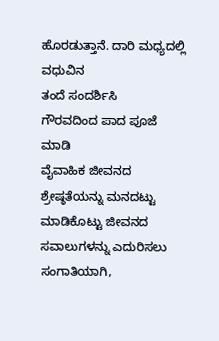ಹೊರಡುತ್ತಾನೆ. ದಾರಿ ಮಧ್ಯದಲ್ಲಿ ವಧುವಿನ
ತಂದೆ ಸಂದರ್ಶಿಸಿ
ಗೌರವದಿಂದ ಪಾದ ಪೂಜೆ ಮಾಡಿ
ವೈವಾಹಿಕ ಜೀವನದ ಶ್ರೇಷ್ಠತೆಯನ್ನು ಮನದಟ್ಟು
ಮಾಡಿಕೊಟ್ಟು ಜೀವನದ ಸವಾಲುಗಳನ್ನು ಎದುರಿಸಲು
ಸಂಗಾತಿಯಾಗಿ,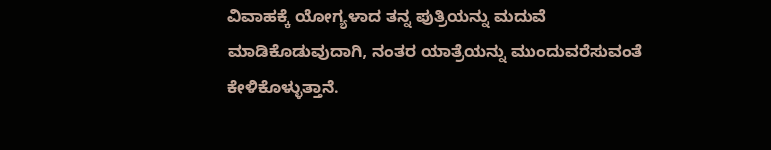ವಿವಾಹಕ್ಕೆ ಯೋಗ್ಯಳಾದ ತನ್ನ ಪುತ್ರಿಯನ್ನು ಮದುವೆ
ಮಾಡಿಕೊಡುವುದಾಗಿ, ನಂತರ ಯಾತ್ರೆಯನ್ನು ಮುಂದುವರೆಸುವಂತೆ
ಕೇಳಿಕೊಳ್ಳುತ್ತಾನೆ.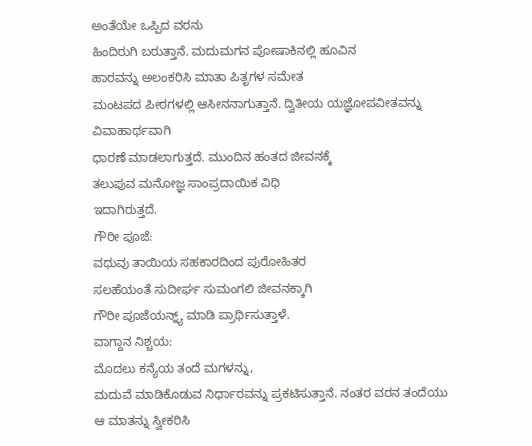ಅಂತೆಯೇ ಒಪ್ಪಿದ ವರನು
ಹಿಂದಿರುಗಿ ಬರುತ್ತಾನೆ. ಮದುಮಗನ ಪೋಷಾಕಿನಲ್ಲಿ ಹೂವಿನ
ಹಾರವನ್ನು ಅಲಂಕರಿಸಿ ಮಾತಾ ಪಿತೃಗಳ ಸಮೇತ
ಮಂಟಪದ ಪೀಠಗಳಲ್ಲಿ ಆಸೀನನಾಗುತ್ತಾನೆ. ದ್ವಿತೀಯ ಯಜ್ಞೋಪವೀತವನ್ನು ವಿವಾಹಾರ್ಥವಾಗಿ
ಧಾರಣೆ ಮಾಡಲಾಗುತ್ತದೆ. ಮುಂದಿನ ಹಂತದ ಜೀವನಕ್ಕೆ
ತಲುಪುವ ಮನೋಜ್ಞ ಸಾಂಪ್ರದಾಯಿಕ ವಿಧಿ
ಇದಾಗಿರುತ್ತದೆ.
ಗೌರೀ ಪೂಜೆ:
ವಧುವು ತಾಯಿಯ ಸಹಕಾರದಿಂದ ಪುರೋಹಿತರ
ಸಲಹೆಯಂತೆ ಸುದೀರ್ಘ ಸುಮಂಗಲಿ ಜೀವನಕ್ಕಾಗಿ
ಗೌರೀ ಪೂಜೆಯನ್ನ್ಯ್ ಮಾಡಿ ಪ್ರಾರ್ಥಿಸುತ್ತಾಳೆ.
ವಾಗ್ದಾನ ನಿಶ್ಚಯ:
ಮೊದಲು ಕನ್ಯೆಯ ತಂದೆ ಮಗಳನ್ನು,
ಮದುವೆ ಮಾಡಿಕೊಡುವ ನಿರ್ಧಾರವನ್ನು ಪ್ರಕಟಿಸುತ್ತಾನೆ. ನಂತರ ವರನ ತಂದೆಯು
ಆ ಮಾತನ್ನು ಸ್ವೀಕರಿಸಿ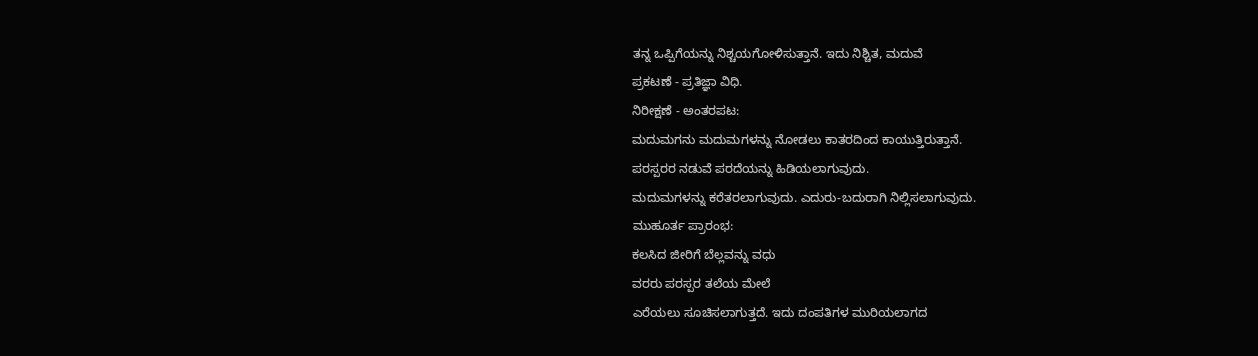ತನ್ನ ಒಪ್ಪಿಗೆಯನ್ನು ನಿಶ್ಚಯಗೋಳಿಸುತ್ತಾನೆ. ಇದು ನಿಶ್ಚಿತ, ಮದುವೆ
ಪ್ರಕಟಣೆ - ಪ್ರತಿಜ್ಞಾ ವಿಧಿ.
ನಿರೀಕ್ಷಣೆ - ಅಂತರಪಟ:
ಮದುಮಗನು ಮದುಮಗಳನ್ನು ನೋಡಲು ಕಾತರದಿಂದ ಕಾಯುತ್ತಿರುತ್ತಾನೆ.
ಪರಸ್ಪರರ ನಡುವೆ ಪರದೆಯನ್ನು ಹಿಡಿಯಲಾಗುವುದು.
ಮದುಮಗಳನ್ನು ಕರೆತರಲಾಗುವುದು. ಎದುರು-ಬದುರಾಗಿ ನಿಲ್ಲಿಸಲಾಗುವುದು.
ಮುಹೂರ್ತ ಪ್ರಾರಂಭ:
ಕಲಸಿದ ಜೀರಿಗೆ ಬೆಲ್ಲವನ್ನು ವಧು
ವರರು ಪರಸ್ಪರ ತಲೆಯ ಮೇಲೆ
ಎರೆಯಲು ಸೂಚಿಸಲಾಗುತ್ತದೆ. ಇದು ದಂಪತಿಗಳ ಮುರಿಯಲಾಗದ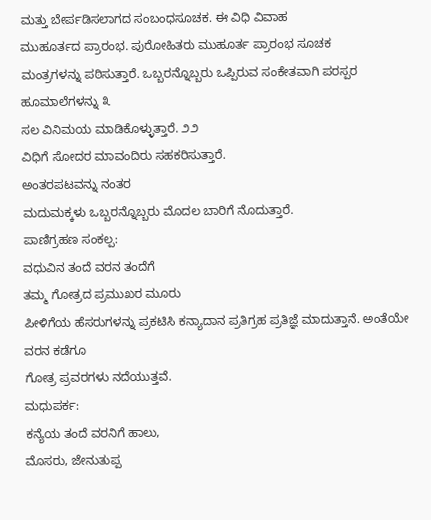ಮತ್ತು ಬೇರ್ಪಡಿಸಲಾಗದ ಸಂಬಂಧಸೂಚಕ. ಈ ವಿಧಿ ವಿವಾಹ
ಮುಹೂರ್ತದ ಪ್ರಾರಂಭ. ಪುರೋಹಿತರು ಮುಹೂರ್ತ ಪ್ರಾರಂಭ ಸೂಚಕ
ಮಂತ್ರಗಳನ್ನು ಪಠಿಸುತ್ತಾರೆ. ಒಬ್ಬರನ್ನೊಬ್ಬರು ಒಪ್ಪಿರುವ ಸಂಕೇತವಾಗಿ ಪರಸ್ಪರ ಹೂಮಾಲೆಗಳನ್ನು ೩
ಸಲ ವಿನಿಮಯ ಮಾಡಿಕೊಳ್ಳುತ್ತಾರೆ. ೨೨
ವಿಧಿಗೆ ಸೋದರ ಮಾವಂದಿರು ಸಹಕರಿಸುತ್ತಾರೆ.
ಅಂತರಪಟವನ್ನು ನಂತರ
ಮದುಮಕ್ಕಳು ಒಬ್ಬರನ್ನೊಬ್ಬರು ಮೊದಲ ಬಾರಿಗೆ ನೊದುತ್ತಾರೆ.
ಪಾಣಿಗ್ರಹಣ ಸಂಕಲ್ಪ:
ವಧುವಿನ ತಂದೆ ವರನ ತಂದೆಗೆ
ತಮ್ಮ ಗೋತ್ರದ ಪ್ರಮುಖರ ಮೂರು
ಪೀಳಿಗೆಯ ಹೆಸರುಗಳನ್ನು ಪ್ರಕಟಿಸಿ ಕನ್ಯಾದಾನ ಪ್ರತಿಗ್ರಹ ಪ್ರತಿಜ್ಞೆ ಮಾದುತ್ತಾನೆ. ಅಂತೆಯೇ ವರನ ಕಡೆಗೂ
ಗೋತ್ರ ಪ್ರವರಗಳು ನದೆಯುತ್ತವೆ.
ಮಧುಪರ್ಕ:
ಕನ್ಯೆಯ ತಂದೆ ವರನಿಗೆ ಹಾಲು,
ಮೊಸರು, ಜೇನುತುಪ್ಪ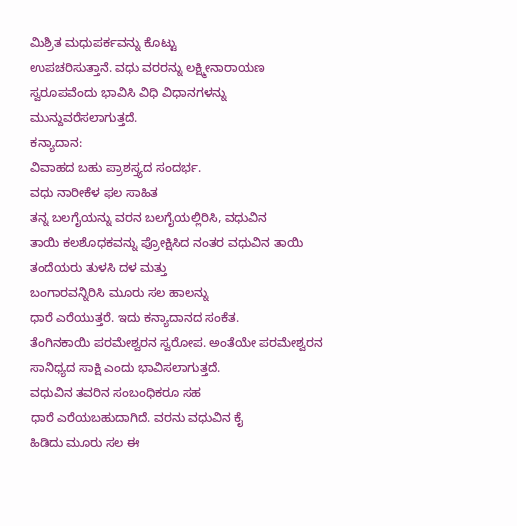ಮಿಶ್ರಿತ ಮಧುಪರ್ಕವನ್ನು ಕೊಟ್ಟು
ಉಪಚರಿಸುತ್ತಾನೆ. ವಧು ವರರನ್ನು ಲಕ್ಷ್ಮೀನಾರಾಯಣ
ಸ್ವರೂಪವೆಂದು ಭಾವಿಸಿ ವಿಧಿ ವಿಧಾನಗಳನ್ನು
ಮುನ್ದುವರೆಸಲಾಗುತ್ತದೆ.
ಕನ್ಯಾದಾನ:
ವಿವಾಹದ ಬಹು ಪ್ರಾಶಸ್ತ್ಯದ ಸಂದರ್ಭ.
ವಧು ನಾರೀಕೆಳ ಫಲ ಸಾಹಿತ
ತನ್ನ ಬಲಗೈಯನ್ನು ವರನ ಬಲಗೈಯಲ್ಲಿರಿಸಿ, ವಧುವಿನ
ತಾಯಿ ಕಲಶೊಧಕವನ್ನು ಪ್ರೋಕ್ಷಿಸಿದ ನಂತರ ವಧುವಿನ ತಾಯಿ
ತಂದೆಯರು ತುಳಸಿ ದಳ ಮತ್ತು
ಬಂಗಾರವನ್ನಿರಿಸಿ ಮೂರು ಸಲ ಹಾಲನ್ನು
ಧಾರೆ ಎರೆಯುತ್ತರೆ. ಇದು ಕನ್ಯಾದಾನದ ಸಂಕೆತ.
ತೆಂಗಿನಕಾಯಿ ಪರಮೇಶ್ವರನ ಸ್ವರೋಪ. ಅಂತೆಯೇ ಪರಮೇಶ್ವರನ
ಸಾನಿಧ್ಯದ ಸಾಕ್ಷಿ ಎಂದು ಭಾವಿಸಲಾಗುತ್ತದೆ.
ವಧುವಿನ ತವರಿನ ಸಂಬಂಧಿಕರೂ ಸಹ
ಧಾರೆ ಎರೆಯಬಹುದಾಗಿದೆ. ವರನು ವಧುವಿನ ಕೈ
ಹಿಡಿದು ಮೂರು ಸಲ ಈ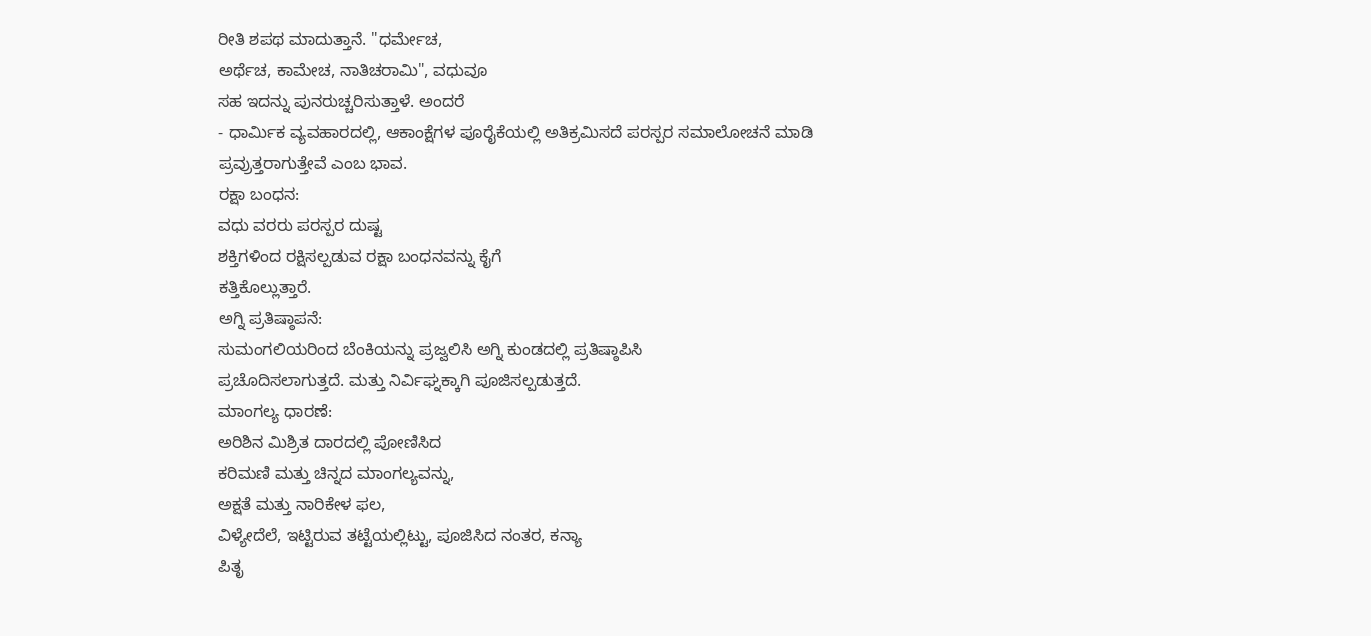ರೀತಿ ಶಪಥ ಮಾದುತ್ತಾನೆ. "ಧರ್ಮೇಚ,
ಅರ್ಥೆಚ, ಕಾಮೇಚ, ನಾತಿಚರಾಮಿ", ವಧುವೂ
ಸಹ ಇದನ್ನು ಪುನರುಚ್ಚರಿಸುತ್ತಾಳೆ. ಅಂದರೆ
- ಧಾರ್ಮಿಕ ವ್ಯವಹಾರದಲ್ಲಿ, ಆಕಾಂಕ್ಷೆಗಳ ಪೂರೈಕೆಯಲ್ಲಿ ಅತಿಕ್ರಮಿಸದೆ ಪರಸ್ಪರ ಸಮಾಲೋಚನೆ ಮಾಡಿ
ಪ್ರವ್ರುತ್ತರಾಗುತ್ತೇವೆ ಎಂಬ ಭಾವ.
ರಕ್ಷಾ ಬಂಧನ:
ವಧು ವರರು ಪರಸ್ಪರ ದುಷ್ಟ
ಶಕ್ತಿಗಳಿಂದ ರಕ್ಷಿಸಲ್ಪಡುವ ರಕ್ಷಾ ಬಂಧನವನ್ನು ಕೈಗೆ
ಕತ್ತಿಕೊಲ್ಲುತ್ತಾರೆ.
ಅಗ್ನಿ ಪ್ರತಿಷ್ಠಾಪನೆ:
ಸುಮಂಗಲಿಯರಿಂದ ಬೆಂಕಿಯನ್ನು ಪ್ರಜ್ವಲಿಸಿ ಅಗ್ನಿ ಕುಂಡದಲ್ಲಿ ಪ್ರತಿಷ್ಠಾಪಿಸಿ
ಪ್ರಚೊದಿಸಲಾಗುತ್ತದೆ. ಮತ್ತು ನಿರ್ವಿಘ್ನಕ್ಕಾಗಿ ಪೂಜಿಸಲ್ಪಡುತ್ತದೆ.
ಮಾಂಗಲ್ಯ ಧಾರಣೆ:
ಅರಿಶಿನ ಮಿಶ್ರಿತ ದಾರದಲ್ಲಿ ಪೋಣಿಸಿದ
ಕರಿಮಣಿ ಮತ್ತು ಚಿನ್ನದ ಮಾಂಗಲ್ಯವನ್ನು,
ಅಕ್ಷತೆ ಮತ್ತು ನಾರಿಕೇಳ ಫಲ,
ವಿಳ್ಯೇದೆಲೆ, ಇಟ್ಟಿರುವ ತಟ್ಟೆಯಲ್ಲಿಟ್ಟು, ಪೂಜಿಸಿದ ನಂತರ, ಕನ್ಯಾ
ಪಿತೃ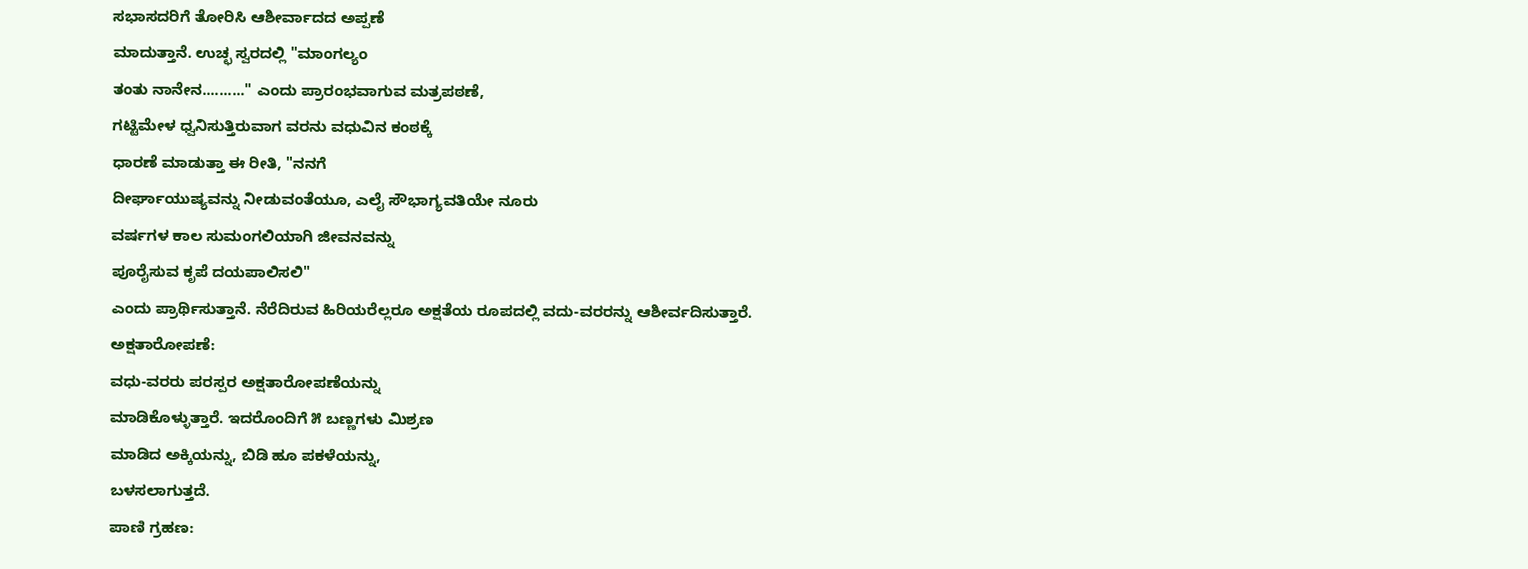ಸಭಾಸದರಿಗೆ ತೋರಿಸಿ ಆಶೀರ್ವಾದದ ಅಪ್ಪಣೆ
ಮಾದುತ್ತಾನೆ. ಉಚ್ಛ ಸ್ವರದಲ್ಲಿ "ಮಾಂಗಲ್ಯಂ
ತಂತು ನಾನೇನ.........." ಎಂದು ಪ್ರಾರಂಭವಾಗುವ ಮತ್ರಪಠಣೆ,
ಗಟ್ಟಿಮೇಳ ಧ್ವನಿಸುತ್ತಿರುವಾಗ ವರನು ವಧುವಿನ ಕಂಠಕ್ಕೆ
ಧಾರಣೆ ಮಾಡುತ್ತಾ ಈ ರೀತಿ, "ನನಗೆ
ದೀರ್ಘಾಯುಷ್ಯವನ್ನು ನೀಡುವಂತೆಯೂ, ಎಲೈ ಸೌಭಾಗ್ಯವತಿಯೇ ನೂರು
ವರ್ಷಗಳ ಕಾಲ ಸುಮಂಗಲಿಯಾಗಿ ಜೀವನವನ್ನು
ಪೂರೈಸುವ ಕೃಪೆ ದಯಪಾಲಿಸಲಿ"
ಎಂದು ಪ್ರಾರ್ಥಿಸುತ್ತಾನೆ. ನೆರೆದಿರುವ ಹಿರಿಯರೆಲ್ಲರೂ ಅಕ್ಷತೆಯ ರೂಪದಲ್ಲಿ ವದು-ವರರನ್ನು ಆಶೀರ್ವದಿಸುತ್ತಾರೆ.
ಅಕ್ಷತಾರೋಪಣೆ:
ವಧು-ವರರು ಪರಸ್ಪರ ಅಕ್ಷತಾರೋಪಣೆಯನ್ನು
ಮಾಡಿಕೊಳ್ಳುತ್ತಾರೆ. ಇದರೊಂದಿಗೆ ೫ ಬಣ್ಣಗಳು ಮಿಶ್ರಣ
ಮಾಡಿದ ಅಕ್ಕಿಯನ್ನು, ಬಿಡಿ ಹೂ ಪಕಳೆಯನ್ನು,
ಬಳಸಲಾಗುತ್ತದೆ.
ಪಾಣಿ ಗ್ರಹಣ: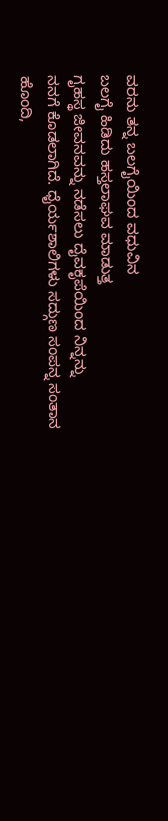ವರನು ತನ್ನ ಬಲಗೈಯಿಂದ ವಧುವಿನ
ಬಲಗೈ ಹಿಡಿದು ಹಸ್ತಲಾಘವ ಮಾಡುತ್ತ
ಗೃಹಸ್ಥ ಜೀವನವನ್ನು ನಡೆಸಲು ದೈವಕೃಪೆಯಿಂದ ನಿನ್ನನ್ನು
ನನಗೆ ಕೊಡಲಾಗಿದೆ. ಧೈರ್ಯಶಾಲಿಗಳು ಸದ್ಗುಣ ಸಂಪನ್ನ ಸಂತಾನ
ಹೊಂದಿ,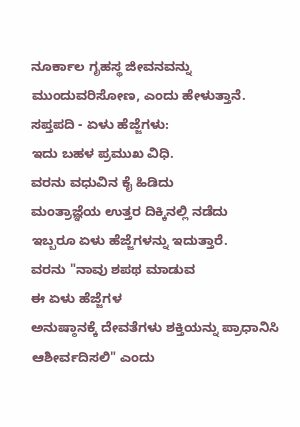ನೂರ್ಕಾಲ ಗೃಹಸ್ಥ ಜೀವನವನ್ನು
ಮುಂದುವರಿಸೋಣ, ಎಂದು ಹೇಳುತ್ತಾನೆ.
ಸಪ್ತಪದಿ - ಏಳು ಹೆಜ್ಜೆಗಳು:
ಇದು ಬಹಳ ಪ್ರಮುಖ ವಿಧಿ.
ವರನು ವಧುವಿನ ಕೈ ಹಿಡಿದು
ಮಂತ್ರಾಜ್ಞೆಯ ಉತ್ತರ ದಿಕ್ಕಿನಲ್ಲಿ ನಡೆದು
ಇಬ್ಬರೂ ಏಳು ಹೆಜ್ಜೆಗಳನ್ನು ಇದುತ್ತಾರೆ.
ವರನು "ನಾವು ಶಪಥ ಮಾಡುವ
ಈ ಏಳು ಹೆಜ್ಜೆಗಳ
ಅನುಷ್ಠಾನಕ್ಕೆ ದೇವತೆಗಳು ಶಕ್ತಿಯನ್ನು ಪ್ರಾಧಾನಿಸಿ ಆಶೀರ್ವದಿಸಲಿ" ಎಂದು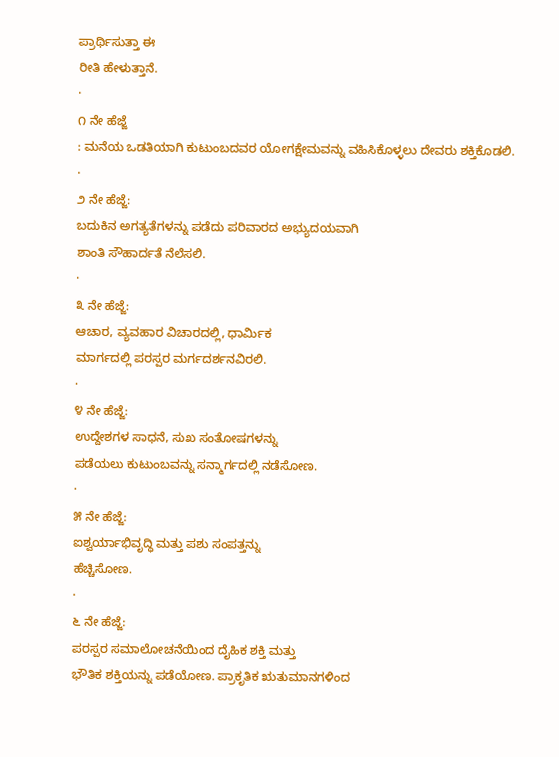ಪ್ರಾರ್ಥಿಸುತ್ತಾ ಈ
ರೀತಿ ಹೇಳುತ್ತಾನೆ.
·
೧ ನೇ ಹೆಜ್ಜೆ
: ಮನೆಯ ಒಡತಿಯಾಗಿ ಕುಟುಂಬದವರ ಯೋಗಕ್ಷೇಮವನ್ನು ವಹಿಸಿಕೊಳ್ಳಲು ದೇವರು ಶಕ್ತಿಕೊಡಲಿ.
·
೨ ನೇ ಹೆಜ್ಜೆ:
ಬದುಕಿನ ಅಗತ್ಯತೆಗಳನ್ನು ಪಡೆದು ಪರಿವಾರದ ಅಭ್ಯುದಯವಾಗಿ
ಶಾಂತಿ ಸೌಹಾರ್ದತೆ ನೆಲೆಸಲಿ.
·
೩ ನೇ ಹೆಜ್ಜೆ:
ಆಚಾರ, ವ್ಯವಹಾರ ವಿಚಾರದಲ್ಲಿ, ಧಾರ್ಮಿಕ
ಮಾರ್ಗದಲ್ಲಿ ಪರಸ್ಪರ ಮರ್ಗದರ್ಶನವಿರಲಿ.
·
೪ ನೇ ಹೆಜ್ಜೆ:
ಉದ್ದೇಶಗಳ ಸಾಧನೆ, ಸುಖ ಸಂತೋಷಗಳನ್ನು
ಪಡೆಯಲು ಕುಟುಂಬವನ್ನು ಸನ್ಮಾರ್ಗದಲ್ಲಿ ನಡೆಸೋಣ.
·
೫ ನೇ ಹೆಜ್ಜೆ:
ಐಶ್ವರ್ಯಾಭಿವೃದ್ಧಿ ಮತ್ತು ಪಶು ಸಂಪತ್ತನ್ನು
ಹೆಚ್ಚಿಸೋಣ.
·
೬ ನೇ ಹೆಜ್ಜೆ:
ಪರಸ್ಪರ ಸಮಾಲೋಚನೆಯಿಂದ ದೈಹಿಕ ಶಕ್ತಿ ಮತ್ತು
ಭೌತಿಕ ಶಕ್ತಿಯನ್ನು ಪಡೆಯೋಣ. ಪ್ರಾಕೃತಿಕ ಋತುಮಾನಗಳಿಂದ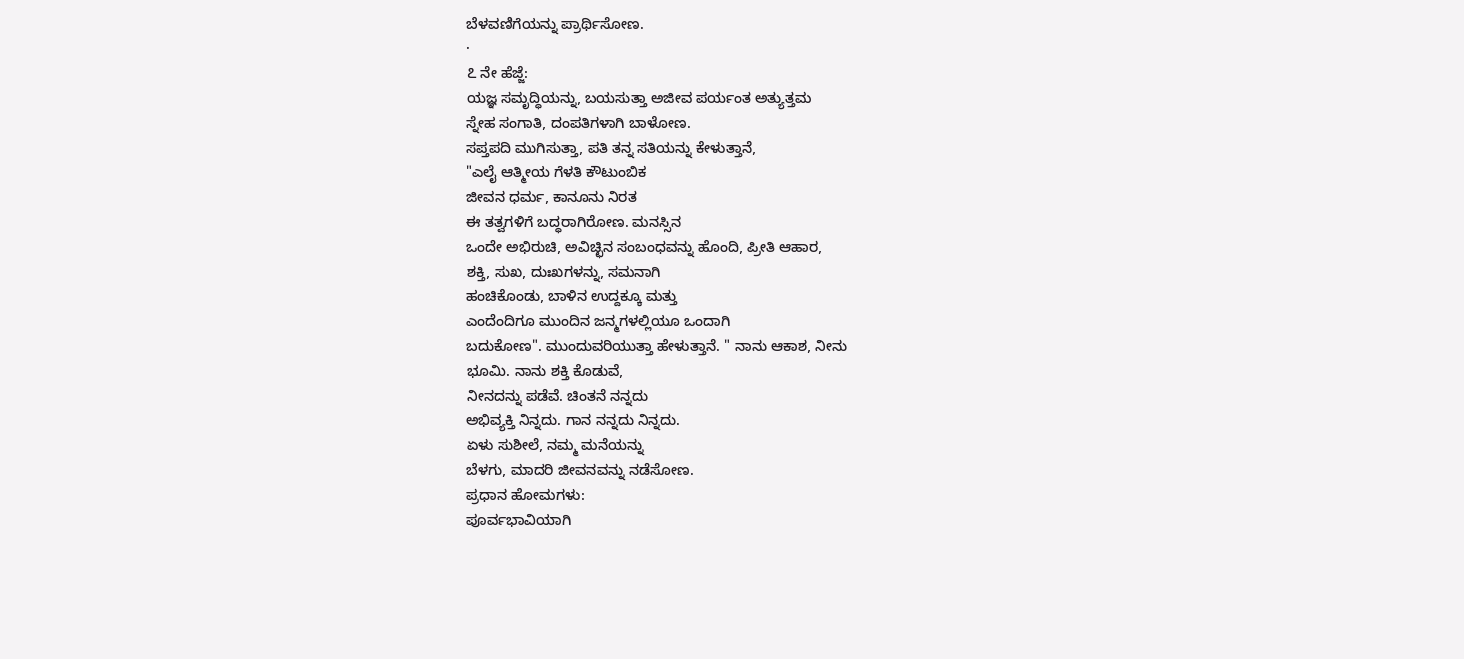ಬೆಳವಣಿಗೆಯನ್ನು ಪ್ರಾರ್ಥಿಸೋಣ.
·
೭ ನೇ ಹೆಜ್ಜೆ:
ಯಜ್ಞ ಸಮೃದ್ಧಿಯನ್ನು, ಬಯಸುತ್ತಾ ಅಜೀವ ಪರ್ಯಂತ ಅತ್ಯುತ್ತಮ
ಸ್ನೇಹ ಸಂಗಾತಿ, ದಂಪತಿಗಳಾಗಿ ಬಾಳೋಣ.
ಸಪ್ತಪದಿ ಮುಗಿಸುತ್ತಾ, ಪತಿ ತನ್ನ ಸತಿಯನ್ನು ಕೇಳುತ್ತಾನೆ,
"ಎಲೈ ಆತ್ಮೀಯ ಗೆಳತಿ ಕೌಟುಂಬಿಕ
ಜೀವನ ಧರ್ಮ, ಕಾನೂನು ನಿರತ
ಈ ತತ್ವಗಳಿಗೆ ಬದ್ಧರಾಗಿರೋಣ. ಮನಸ್ಸಿನ
ಒಂದೇ ಅಭಿರುಚಿ, ಅವಿಚ್ಛಿನ ಸಂಬಂಧವನ್ನು ಹೊಂದಿ, ಪ್ರೀತಿ ಆಹಾರ,
ಶಕ್ತಿ, ಸುಖ, ದುಃಖಗಳನ್ನು, ಸಮನಾಗಿ
ಹಂಚಿಕೊಂಡು, ಬಾಳಿನ ಉದ್ದಕ್ಕೂ ಮತ್ತು
ಎಂದೆಂದಿಗೂ ಮುಂದಿನ ಜನ್ಮಗಳಲ್ಲಿಯೂ ಒಂದಾಗಿ
ಬದುಕೋಣ". ಮುಂದುವರಿಯುತ್ತಾ ಹೇಳುತ್ತಾನೆ. " ನಾನು ಆಕಾಶ, ನೀನು
ಭೂಮಿ. ನಾನು ಶಕ್ತಿ ಕೊಡುವೆ,
ನೀನದನ್ನು ಪಡೆವೆ. ಚಿಂತನೆ ನನ್ನದು
ಅಭಿವ್ಯಕ್ತಿ ನಿನ್ನದು. ಗಾನ ನನ್ನದು ನಿನ್ನದು.
ಏಳು ಸುಶೀಲೆ, ನಮ್ಮ ಮನೆಯನ್ನು
ಬೆಳಗು, ಮಾದರಿ ಜೀವನವನ್ನು ನಡೆಸೋಣ.
ಪ್ರಧಾನ ಹೋಮಗಳು:
ಪೂರ್ವಭಾವಿಯಾಗಿ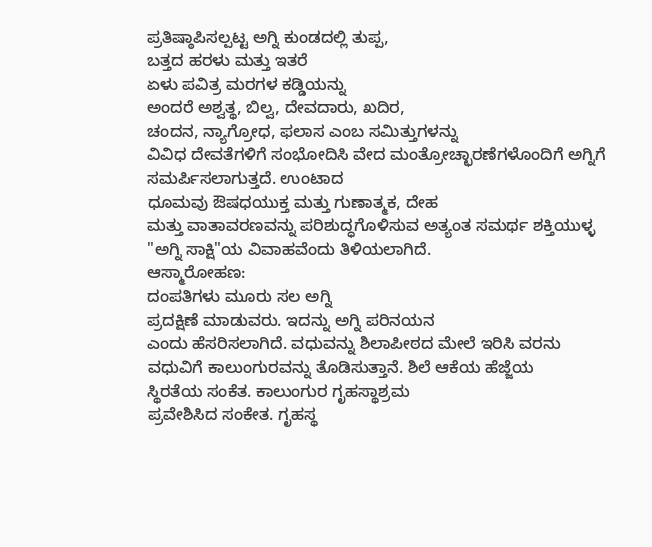ಪ್ರತಿಷ್ಠಾಪಿಸಲ್ಪಟ್ಟ ಅಗ್ನಿ ಕುಂಡದಲ್ಲಿ ತುಪ್ಪ,
ಬತ್ತದ ಹರಳು ಮತ್ತು ಇತರೆ
ಏಳು ಪವಿತ್ರ ಮರಗಳ ಕಡ್ಡಿಯನ್ನು
ಅಂದರೆ ಅಶ್ವತ್ಥ, ಬಿಲ್ವ, ದೇವದಾರು, ಖದಿರ,
ಚಂದನ, ನ್ಯಾಗ್ರೋಧ, ಫಲಾಸ ಎಂಬ ಸಮಿತ್ತುಗಳನ್ನು
ವಿವಿಧ ದೇವತೆಗಳಿಗೆ ಸಂಭೋದಿಸಿ ವೇದ ಮಂತ್ರೋಚ್ಛಾರಣೆಗಳೊಂದಿಗೆ ಅಗ್ನಿಗೆ ಸಮರ್ಪಿಸಲಾಗುತ್ತದೆ. ಉಂಟಾದ
ಧೂಮವು ಔಷಧಯುಕ್ತ ಮತ್ತು ಗುಣಾತ್ಮಕ, ದೇಹ
ಮತ್ತು ವಾತಾವರಣವನ್ನು ಪರಿಶುದ್ಧಗೊಳಿಸುವ ಅತ್ಯಂತ ಸಮರ್ಥ ಶಕ್ತಿಯುಳ್ಳ
"ಅಗ್ನಿ ಸಾಕ್ಷಿ"ಯ ವಿವಾಹವೆಂದು ತಿಳಿಯಲಾಗಿದೆ.
ಆಸ್ಮಾರೋಹಣ:
ದಂಪತಿಗಳು ಮೂರು ಸಲ ಅಗ್ನಿ
ಪ್ರದಕ್ಷಿಣೆ ಮಾಡುವರು. ಇದನ್ನು ಅಗ್ನಿ ಪರಿನಯನ
ಎಂದು ಹೆಸರಿಸಲಾಗಿದೆ. ವಧುವನ್ನು ಶಿಲಾಪೀಠದ ಮೇಲೆ ಇರಿಸಿ ವರನು
ವಧುವಿಗೆ ಕಾಲುಂಗುರವನ್ನು ತೊಡಿಸುತ್ತಾನೆ. ಶಿಲೆ ಆಕೆಯ ಹೆಜ್ಜೆಯ
ಸ್ಥಿರತೆಯ ಸಂಕೆತ. ಕಾಲುಂಗುರ ಗೃಹಸ್ಥಾಶ್ರಮ
ಪ್ರವೇಶಿಸಿದ ಸಂಕೇತ. ಗೃಹಸ್ಥ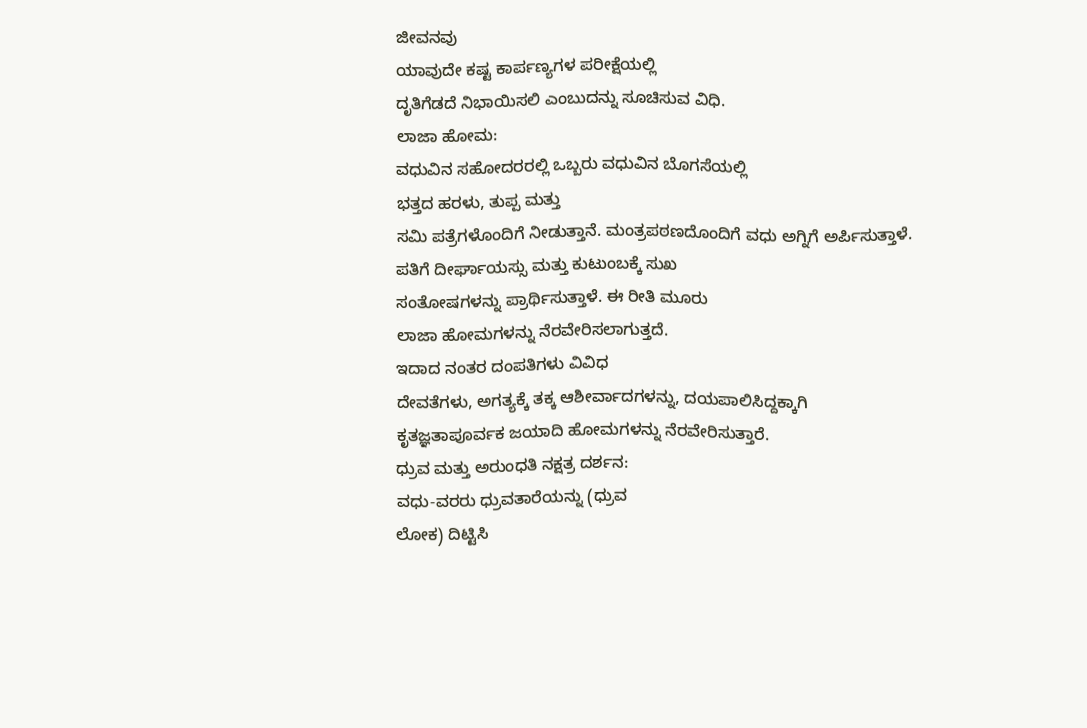ಜೀವನವು
ಯಾವುದೇ ಕಷ್ಟ ಕಾರ್ಪಣ್ಯಗಳ ಪರೀಕ್ಷೆಯಲ್ಲಿ
ದೃತಿಗೆಡದೆ ನಿಭಾಯಿಸಲಿ ಎಂಬುದನ್ನು ಸೂಚಿಸುವ ವಿಧಿ.
ಲಾಜಾ ಹೋಮ:
ವಧುವಿನ ಸಹೋದರರಲ್ಲಿ ಒಬ್ಬರು ವಧುವಿನ ಬೊಗಸೆಯಲ್ಲಿ
ಭತ್ತದ ಹರಳು, ತುಪ್ಪ ಮತ್ತು
ಸಮಿ ಪತ್ರೆಗಳೊಂದಿಗೆ ನೀಡುತ್ತಾನೆ. ಮಂತ್ರಪಠಣದೊಂದಿಗೆ ವಧು ಅಗ್ನಿಗೆ ಅರ್ಪಿಸುತ್ತಾಳೆ.
ಪತಿಗೆ ದೀರ್ಘಾಯಸ್ಸು ಮತ್ತು ಕುಟುಂಬಕ್ಕೆ ಸುಖ
ಸಂತೋಷಗಳನ್ನು ಪ್ರಾರ್ಥಿಸುತ್ತಾಳೆ. ಈ ರೀತಿ ಮೂರು
ಲಾಜಾ ಹೋಮಗಳನ್ನು ನೆರವೇರಿಸಲಾಗುತ್ತದೆ.
ಇದಾದ ನಂತರ ದಂಪತಿಗಳು ವಿವಿಧ
ದೇವತೆಗಳು, ಅಗತ್ಯಕ್ಕೆ ತಕ್ಕ ಆಶೀರ್ವಾದಗಳನ್ನು, ದಯಪಾಲಿಸಿದ್ದಕ್ಕಾಗಿ
ಕೃತಜ್ಞತಾಪೂರ್ವಕ ಜಯಾದಿ ಹೋಮಗಳನ್ನು ನೆರವೇರಿಸುತ್ತಾರೆ.
ಧ್ರುವ ಮತ್ತು ಅರುಂಧತಿ ನಕ್ಷತ್ರ ದರ್ಶನ:
ವಧು-ವರರು ಧ್ರುವತಾರೆಯನ್ನು (ಧ್ರುವ
ಲೋಕ) ದಿಟ್ಟಿಸಿ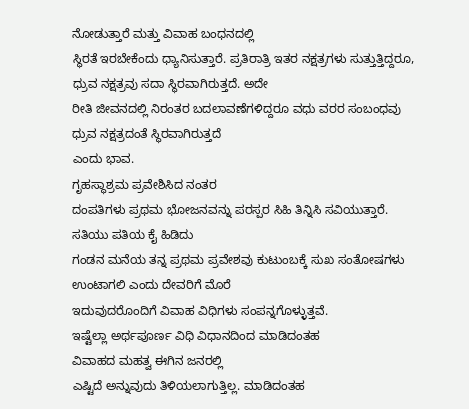ನೋಡುತ್ತಾರೆ ಮತ್ತು ವಿವಾಹ ಬಂಧನದಲ್ಲಿ
ಸ್ಥಿರತೆ ಇರಬೇಕೆಂದು ಧ್ಯಾನಿಸುತ್ತಾರೆ. ಪ್ರತಿರಾತ್ರಿ ಇತರ ನಕ್ಷತ್ರಗಳು ಸುತ್ತುತ್ತಿದ್ದರೂ,
ಧ್ರುವ ನಕ್ಷತ್ರವು ಸದಾ ಸ್ಥಿರವಾಗಿರುತ್ತದೆ. ಅದೇ
ರೀತಿ ಜೀವನದಲ್ಲಿ ನಿರಂತರ ಬದಲಾವಣೆಗಳಿದ್ದರೂ ವಧು ವರರ ಸಂಬಂಧವು ಧ್ರುವ ನಕ್ಷತ್ರದಂತೆ ಸ್ಥಿರವಾಗಿರುತ್ತದೆ
ಎಂದು ಭಾವ.
ಗೃಹಸ್ಥಾಶ್ರಮ ಪ್ರವೇಶಿಸಿದ ನಂತರ
ದಂಪತಿಗಳು ಪ್ರಥಮ ಭೋಜನವನ್ನು ಪರಸ್ಪರ ಸಿಹಿ ತಿನ್ನಿಸಿ ಸವಿಯುತ್ತಾರೆ. ಸತಿಯು ಪತಿಯ ಕೈ ಹಿಡಿದು
ಗಂಡನ ಮನೆಯ ತನ್ನ ಪ್ರಥಮ ಪ್ರವೇಶವು ಕುಟುಂಬಕ್ಕೆ ಸುಖ ಸಂತೋಷಗಳು ಉಂಟಾಗಲಿ ಎಂದು ದೇವರಿಗೆ ಮೊರೆ
ಇದುವುದರೊಂದಿಗೆ ವಿವಾಹ ವಿಧಿಗಳು ಸಂಪನ್ನಗೊಳ್ಳುತ್ತವೆ.
ಇಷ್ಟೆಲ್ಲಾ ಅರ್ಥಪೂರ್ಣ ವಿಧಿ ವಿಧಾನದಿಂದ ಮಾಡಿದಂತಹ
ವಿವಾಹದ ಮಹತ್ವ ಈಗಿನ ಜನರಲ್ಲಿ
ಎಷ್ಟಿದೆ ಅನ್ನುವುದು ತಿಳಿಯಲಾಗುತ್ತಿಲ್ಲ. ಮಾಡಿದಂತಹ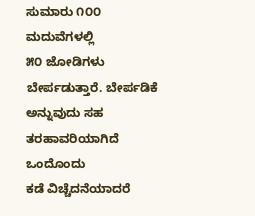ಸುಮಾರು ೧೦೦ ಮದುವೆಗಳಲ್ಲಿ
೫೦ ಜೋಡಿಗಳು ಬೇರ್ಪಡುತ್ತಾರೆ. ಬೇರ್ಪಡಿಕೆ
ಅನ್ನುವುದು ಸಹ ತರಹಾವರಿಯಾಗಿದೆ ಒಂದೊಂದು
ಕಡೆ ವಿಚ್ಚೆದನೆಯಾದರೆ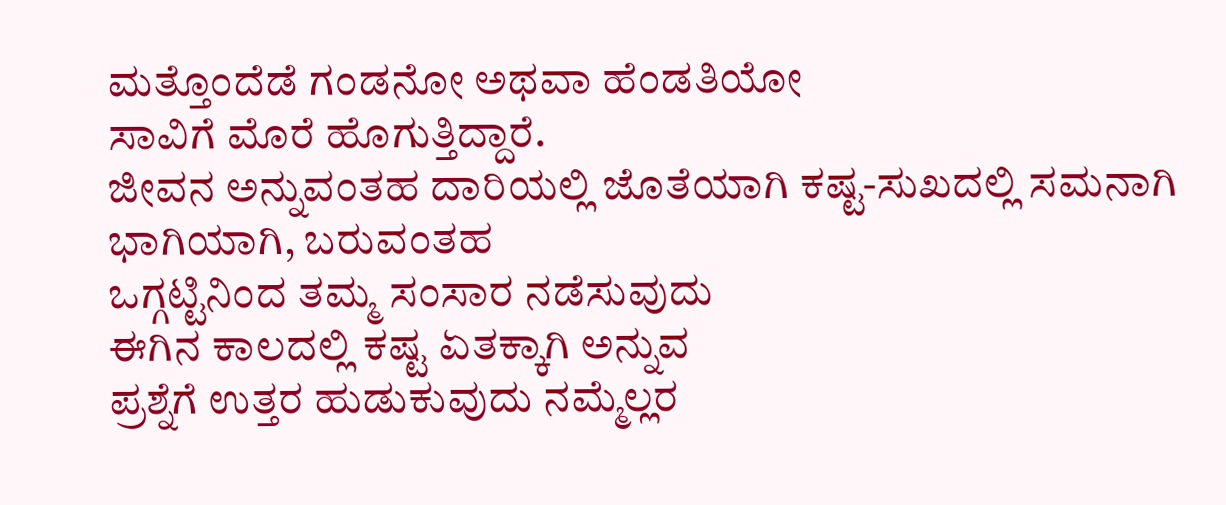ಮತ್ತೊಂದೆಡೆ ಗಂಡನೋ ಅಥವಾ ಹೆಂಡತಿಯೋ
ಸಾವಿಗೆ ಮೊರೆ ಹೊಗುತ್ತಿದ್ದಾರೆ.
ಜೀವನ ಅನ್ನುವಂತಹ ದಾರಿಯಲ್ಲಿ ಜೊತೆಯಾಗಿ ಕಷ್ಟ-ಸುಖದಲ್ಲಿ ಸಮನಾಗಿ ಭಾಗಿಯಾಗಿ, ಬರುವಂತಹ
ಒಗ್ಗಟ್ಟಿನಿಂದ ತಮ್ಮ ಸಂಸಾರ ನಡೆಸುವುದು
ಈಗಿನ ಕಾಲದಲ್ಲಿ ಕಷ್ಟ ಏತಕ್ಕಾಗಿ ಅನ್ನುವ
ಪ್ರಶ್ನೆಗೆ ಉತ್ತರ ಹುಡುಕುವುದು ನಮ್ಮೆಲ್ಲರ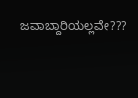ಜವಾಬ್ದಾರಿಯಲ್ಲವೇ???